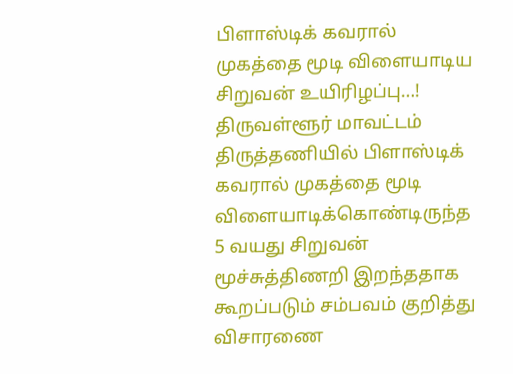பிளாஸ்டிக் கவரால் முகத்தை மூடி விளையாடிய சிறுவன் உயிரிழப்பு…!
திருவள்ளூர் மாவட்டம் திருத்தணியில் பிளாஸ்டிக் கவரால் முகத்தை மூடி விளையாடிக்கொண்டிருந்த 5 வயது சிறுவன் மூச்சுத்திணறி இறந்ததாக கூறப்படும் சம்பவம் குறித்து விசாரணை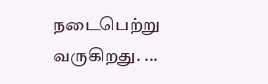நடைபெற்று வருகிறது. ...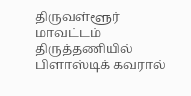திருவள்ளூர் மாவட்டம் திருத்தணியில் பிளாஸ்டிக் கவரால்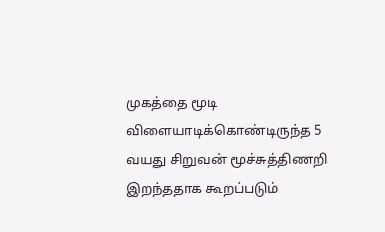முகத்தை மூடி விளையாடிக்கொண்டிருந்த 5 வயது சிறுவன் மூச்சுத்திணறி இறந்ததாக கூறப்படும்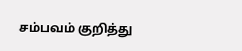சம்பவம் குறித்து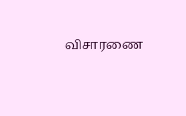விசாரணை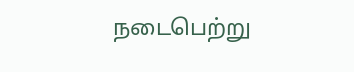நடைபெற்று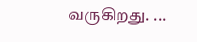வருகிறது. ...